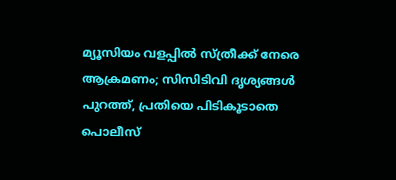മ്യൂസിയം വളപ്പില്‍ സ്ത്രീക്ക് നേരെ ആക്രമണം; സിസിടിവി ദൃശ്യങ്ങൾ പുറത്ത്, പ്രതിയെ പിടികൂടാതെ പൊലീസ്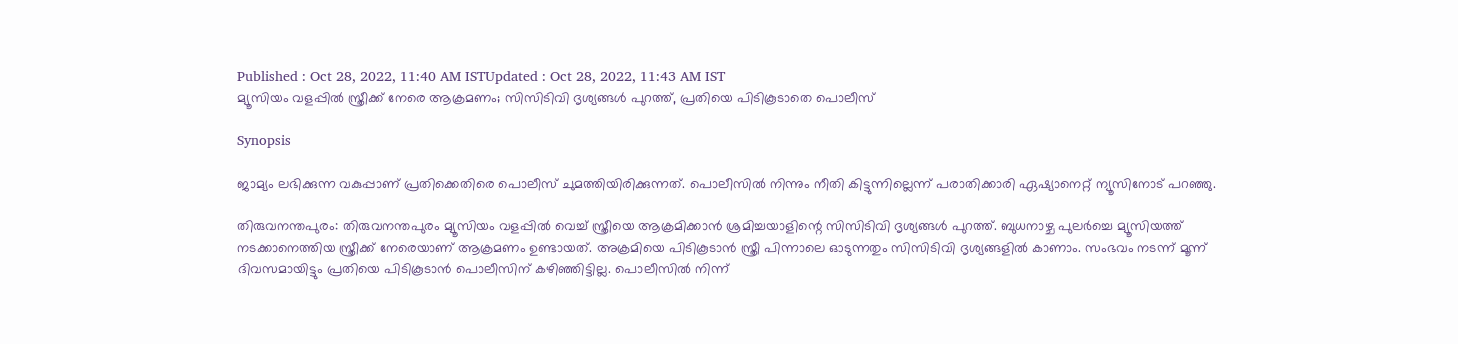Published : Oct 28, 2022, 11:40 AM ISTUpdated : Oct 28, 2022, 11:43 AM IST
മ്യൂസിയം വളപ്പില്‍ സ്ത്രീക്ക് നേരെ ആക്രമണം; സിസിടിവി ദൃശ്യങ്ങൾ പുറത്ത്, പ്രതിയെ പിടികൂടാതെ പൊലീസ്

Synopsis

ജാമ്യം ലഭിക്കുന്ന വകുപ്പാണ് പ്രതിക്കെതിരെ പൊലീസ് ചുമത്തിയിരിക്കുന്നത്. പൊലീസിൽ നിന്നും നീതി കിട്ടുന്നില്ലെന്ന് പരാതിക്കാരി ഏഷ്യാനെറ്റ് ന്യൂസിനോട് പറഞ്ഞു.

തിരുവനന്തപുരം: തിരുവനന്തപുരം മ്യൂസിയം വളപ്പില്‍ വെച്ച് സ്ത്രീയെ ആക്രമിക്കാൻ ശ്രമിച്ചയാളിന്റെ സിസിടിവി ദൃശ്യങ്ങൾ പുറത്ത്. ബുധനാഴ്ച പുലർച്ചെ മ്യൂസിയത്ത് നടക്കാനെത്തിയ സ്ത്രീക്ക് നേരെയാണ് ആക്രമണം ഉണ്ടായത്. അക്രമിയെ പിടികൂടാൻ സ്ത്രീ പിന്നാലെ ഓടുന്നതും സിസിടിവി ദൃശ്യങ്ങളില്‍ കാണാം. സംഭവം നടന്ന് മൂന്ന് ദിവസമായിട്ടും പ്രതിയെ പിടികൂടാന്‍ പൊലീസിന് കഴിഞ്ഞിട്ടില്ല. പൊലീസിൽ നിന്ന്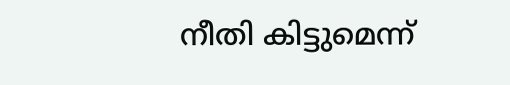നീതി കിട്ടുമെന്ന്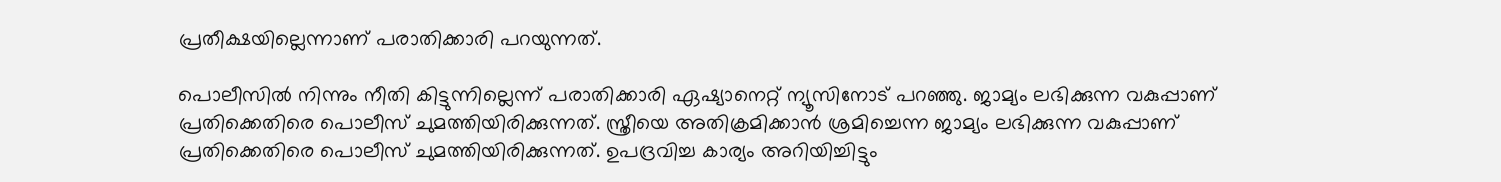പ്രതീക്ഷയില്ലെന്നാണ് പരാതിക്കാരി പറയുന്നത്.

പൊലീസിൽ നിന്നും നീതി കിട്ടുന്നില്ലെന്ന് പരാതിക്കാരി ഏഷ്യാനെറ്റ് ന്യൂസിനോട് പറഞ്ഞു. ജാമ്യം ലഭിക്കുന്ന വകുപ്പാണ് പ്രതിക്കെതിരെ പൊലീസ് ചുമത്തിയിരിക്കുന്നത്. സ്ത്രീയെ അതിക്രമിക്കാൻ ശ്രമിച്ചെന്ന ജാമ്യം ലഭിക്കുന്ന വകുപ്പാണ് പ്രതിക്കെതിരെ പൊലീസ് ചുമത്തിയിരിക്കുന്നത്. ഉപദ്രവിച്ച കാര്യം അറിയിച്ചിട്ടും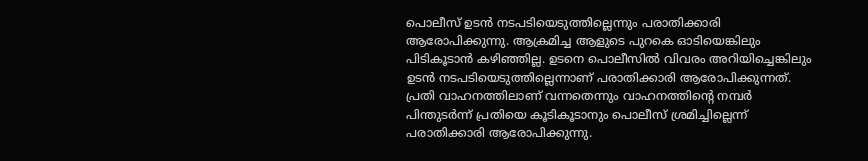പൊലീസ് ഉടൻ നടപടിയെടുത്തില്ലെന്നും പരാതിക്കാരി ആരോപിക്കുന്നു. ആക്രമിച്ച ആളുടെ പുറകെ ഓടിയെങ്കിലും പിടികൂടാന്‍ കഴിഞ്ഞില്ല. ഉടനെ പൊലീസില്‍ വിവരം അറിയിച്ചെങ്കിലും ഉടൻ നടപടിയെടുത്തില്ലെന്നാണ് പരാതിക്കാരി ആരോപിക്കുന്നത്. പ്രതി വാഹനത്തിലാണ് വന്നതെന്നും വാഹനത്തിന്‍റെ നമ്പര്‍ പിന്തുടര്‍ന്ന് പ്രതിയെ കൂടികൂടാനും പൊലീസ് ശ്രമിച്ചില്ലെന്ന് പരാതിക്കാരി ആരോപിക്കുന്നു.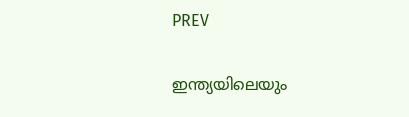PREV

ഇന്ത്യയിലെയും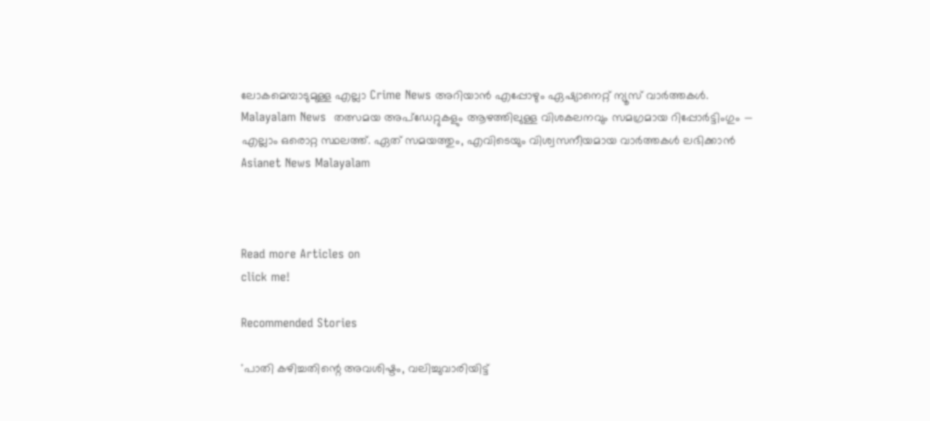ലോകമെമ്പാടുമുള്ള എല്ലാ Crime News അറിയാൻ എപ്പോഴും ഏഷ്യാനെറ്റ് ന്യൂസ് വാർത്തകൾ. Malayalam News  തത്സമയ അപ്‌ഡേറ്റുകളും ആഴത്തിലുള്ള വിശകലനവും സമഗ്രമായ റിപ്പോർട്ടിംഗും — എല്ലാം ഒരൊറ്റ സ്ഥലത്ത്. ഏത് സമയത്തും, എവിടെയും വിശ്വസനീയമായ വാർത്തകൾ ലഭിക്കാൻ Asianet News Malayalam



Read more Articles on
click me!

Recommended Stories

'പാതി കഴിച്ചതിന്റെ അവശിഷ്ടം, വലിച്ചുവാരിയിട്ട്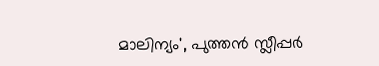മാലിന്യം', പുത്തൻ സ്ലീപ്പർ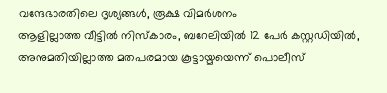വന്ദേഭാരതിലെ ദൃശ്യങ്ങൾ, രൂക്ഷ വിമർശനം
ആളില്ലാത്ത വീട്ടിൽ നിസ്കാരം, ബറേലിയിൽ 12 പേർ കസ്റ്റഡിയിൽ, അനുമതിയില്ലാത്ത മതപരമായ കൂട്ടായ്മയെന്ന് പൊലീസ്